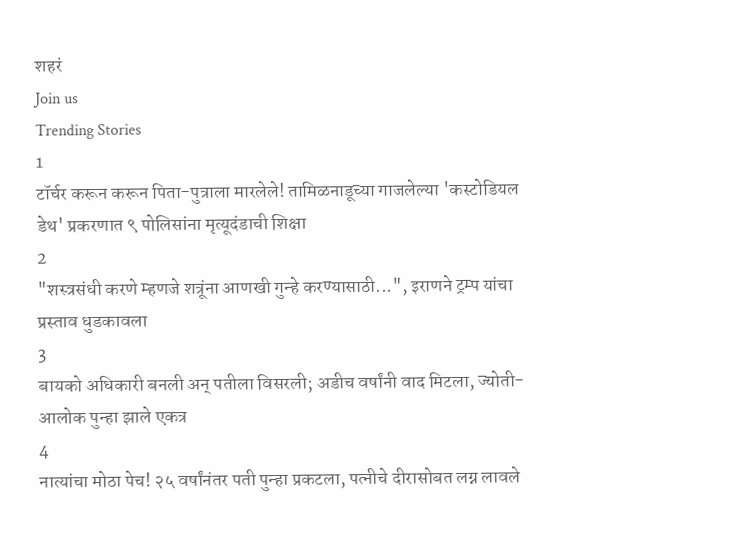शहरं
Join us
Trending Stories
1
टॉर्चर करून करून पिता-पुत्राला मारलेले! तामिळनाडूच्या गाजलेल्या 'कस्टोडियल डेथ' प्रकरणात ९ पोलिसांना मृत्यूदंडाची शिक्षा
2
"शस्त्रसंधी करणे म्हणजे शत्रूंना आणखी गुन्हे करण्यासाठी...", इराणने ट्रम्प यांचा प्रस्ताव धुडकावला
3
बायको अधिकारी बनली अन् पतीला विसरली; अडीच वर्षांनी वाद मिटला, ज्योती-आलोक पुन्हा झाले एकत्र
4
नात्यांचा मोठा पेच! २५ वर्षांनंतर पती पुन्हा प्रकटला, पत्नीचे दीरासोबत लग्न लावले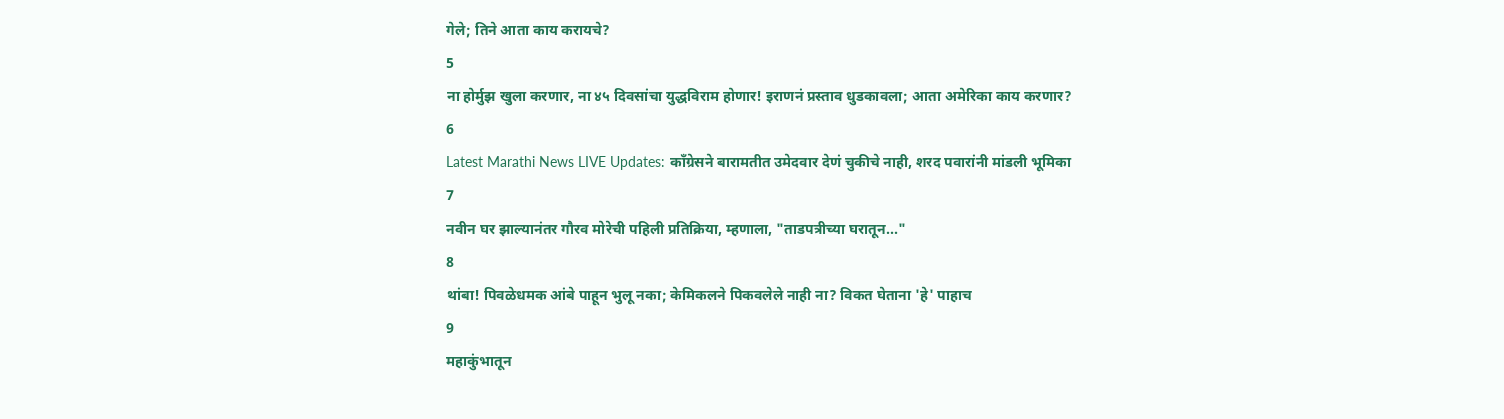गेले; तिने आता काय करायचे?
5
ना होर्मुझ खुला करणार, ना ४५ दिवसांचा युद्धविराम होणार! इराणनं प्रस्ताव धुडकावला; आता अमेरिका काय करणार?
6
Latest Marathi News LIVE Updates: काँग्रेसने बारामतीत उमेदवार देणं चुकीचे नाही, शरद पवारांनी मांडली भूमिका
7
नवीन घर झाल्यानंतर गौरव मोरेची पहिली प्रतिक्रिया, म्हणाला, "ताडपत्रीच्या घरातून..."
8
थांबा! पिवळेधमक आंबे पाहून भुलू नका; केमिकलने पिकवलेले नाही ना? विकत घेताना 'हे' पाहाच
9
महाकुंभातून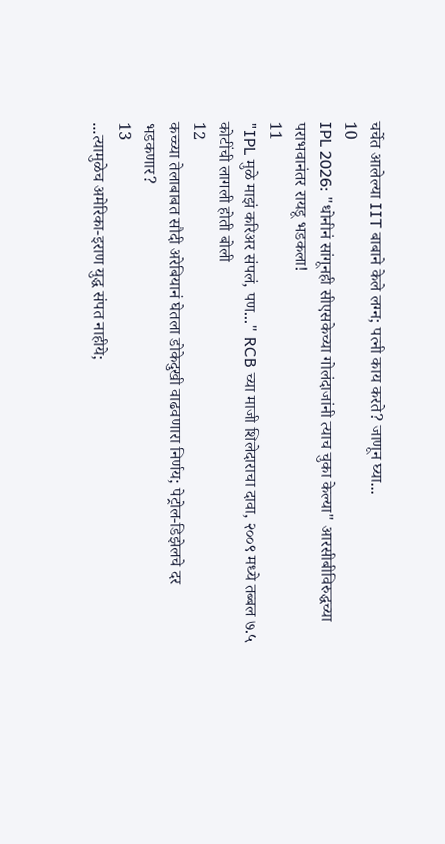चर्चेत आलेल्या IIT बाबाने केले लग्न; पत्नी काय करते? जाणून घ्या...
10
IPL 2026: "धोनीनं सांगूनही सीएसकेच्या गोलंदाजांनी त्याच चुका केल्या" आरसीबीविरुद्धच्या पराभवानंतर रायडू भडकला!
11
"IPL मुळे माझं करिअर संपलं, पण..." RCB च्या माजी शिलेदाराचा दावा, २००९ मध्ये तब्बल ७.५ कोटींची लागली होती बोली
12
कच्च्या तेलाबाबत सौदी अरेबियानं घेतला डोकेदुखी वाढवणारा निर्णय; पेट्रोल-डिझेलचे दर भडकणार?
13
...त्यामुळेच अमेरिका-इराण युद्ध संपत नाहीये;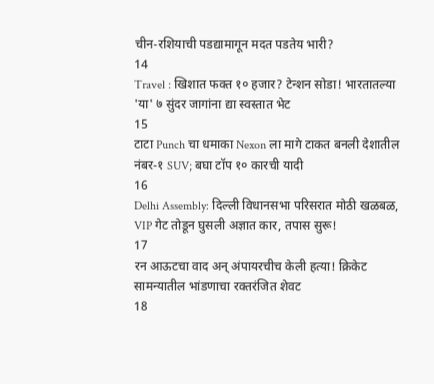चीन-रशियाची पडद्यामागून मदत पडतेय भारी?
14
Travel : खिशात फक्त १० हजार? टेन्शन सोडा! भारतातल्या 'या' ७ सुंदर जागांना द्या स्वस्तात भेट
15
टाटा Punch चा धमाका Nexon ला मागे टाकत बनली देशातील नंबर-१ SUV; बघा टॉप १० कारची यादी
16
Delhi Assembly: दिल्ली विधानसभा परिसरात मोठी खळबळ, VIP गेट तोडून घुसली अज्ञात कार, तपास सुरू!
17
रन आऊटचा वाद अन् अंपायरचीच केली हत्या! क्रिकेट सामन्यातील भांडणाचा रक्तरंजित शेवट
18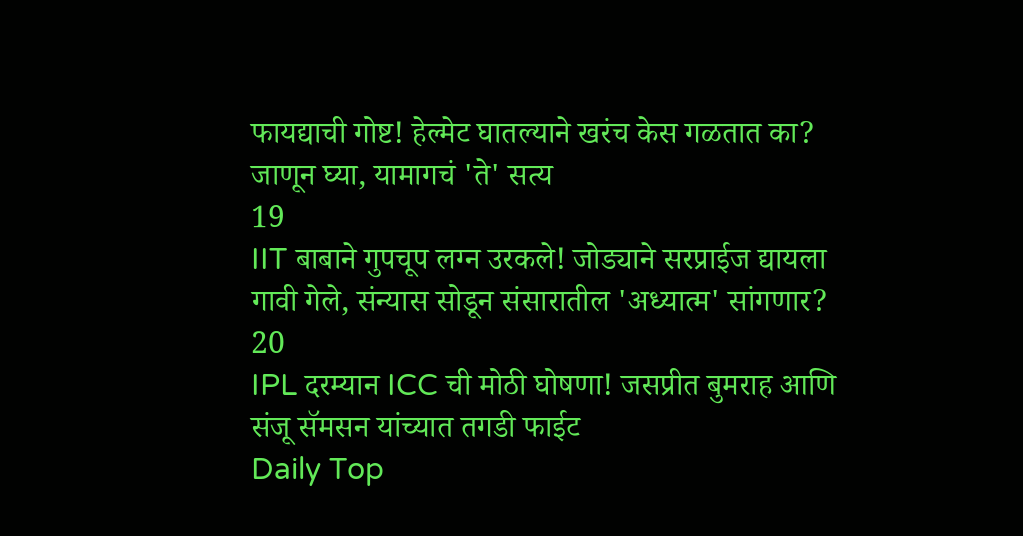फायद्याची गोष्ट! हेल्मेट घातल्याने खरंच केस गळतात का? जाणून घ्या, यामागचं 'ते' सत्य
19
IIT बाबाने गुपचूप लग्न उरकले! जोड्याने सरप्राईज द्यायला गावी गेले, संन्यास सोडून संसारातील 'अध्यात्म' सांगणार?
20
IPL दरम्यान ICC ची मोठी घोषणा! जसप्रीत बुमराह आणि संजू सॅमसन यांच्यात तगडी फाईट
Daily Top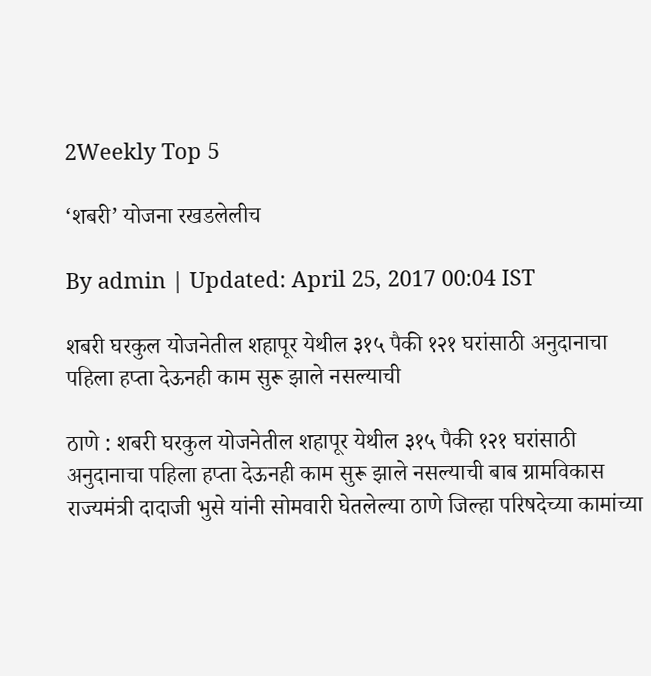2Weekly Top 5

‘शबरी’ योजना रखडलेलीच

By admin | Updated: April 25, 2017 00:04 IST

शबरी घरकुल योजनेतील शहापूर येथील ३१५ पैकी १२१ घरांसाठी अनुदानाचा पहिला हप्ता देऊनही काम सुरू झाले नसल्याची

ठाणे : शबरी घरकुल योजनेतील शहापूर येथील ३१५ पैकी १२१ घरांसाठी अनुदानाचा पहिला हप्ता देऊनही काम सुरू झाले नसल्याची बाब ग्रामविकास राज्यमंत्री दादाजी भुसे यांनी सोमवारी घेतलेल्या ठाणे जिल्हा परिषदेच्या कामांच्या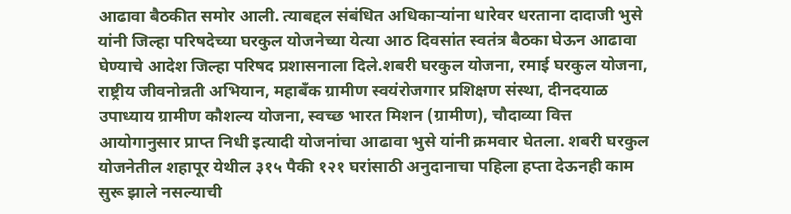आढावा बैठकीत समोर आली. त्याबद्दल संबंधित अधिकाऱ्यांना धारेवर धरताना दादाजी भुसे यांनी जिल्हा परिषदेच्या घरकुल योजनेच्या येत्या आठ दिवसांत स्वतंत्र बैठका घेऊन आढावा घेण्याचे आदेश जिल्हा परिषद प्रशासनाला दिले.शबरी घरकुल योजना, रमाई घरकुल योजना, राष्ट्रीय जीवनोन्नती अभियान, महाबँक ग्रामीण स्वयंरोजगार प्रशिक्षण संस्था, दीनदयाळ उपाध्याय ग्रामीण कौशल्य योजना, स्वच्छ भारत मिशन (ग्रामीण), चौदाव्या वित्त आयोगानुसार प्राप्त निधी इत्यादी योजनांचा आढावा भुसे यांनी क्रमवार घेतला. शबरी घरकुल योजनेतील शहापूर येथील ३१५ पैकी १२१ घरांसाठी अनुदानाचा पहिला हप्ता देऊनही काम सुरू झाले नसल्याची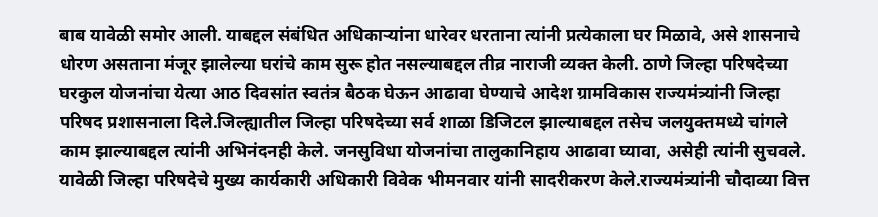बाब यावेळी समोर आली. याबद्दल संबंधित अधिकाऱ्यांना धारेवर धरताना त्यांनी प्रत्येकाला घर मिळावे, असे शासनाचे धोरण असताना मंजूर झालेल्या घरांचे काम सुरू होत नसल्याबद्दल तीव्र नाराजी व्यक्त केली. ठाणे जिल्हा परिषदेच्या घरकुल योजनांचा येत्या आठ दिवसांत स्वतंत्र बैठक घेऊन आढावा घेण्याचे आदेश ग्रामविकास राज्यमंत्र्यांनी जिल्हा परिषद प्रशासनाला दिले.जिल्ह्यातील जिल्हा परिषदेच्या सर्व शाळा डिजिटल झाल्याबद्दल तसेच जलयुक्तमध्ये चांगले काम झाल्याबद्दल त्यांनी अभिनंदनही केले. जनसुविधा योजनांचा तालुकानिहाय आढावा घ्यावा, असेही त्यांनी सुचवले. यावेळी जिल्हा परिषदेचे मुख्य कार्यकारी अधिकारी विवेक भीमनवार यांनी सादरीकरण केले.राज्यमंत्र्यांनी चौदाव्या वित्त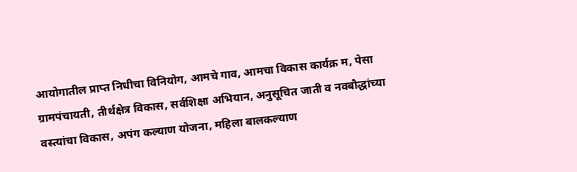आयोगातील प्राप्त निधीचा विनियोग, आमचे गाव, आमचा विकास कार्यक्र म, पेसा ग्रामपंचायती, तीर्थक्षेत्र विकास, सर्वशिक्षा अभियान, अनुसूचित जाती व नवबौद्धांच्या वस्त्यांचा विकास, अपंग कल्याण योजना, महिला बालकल्याण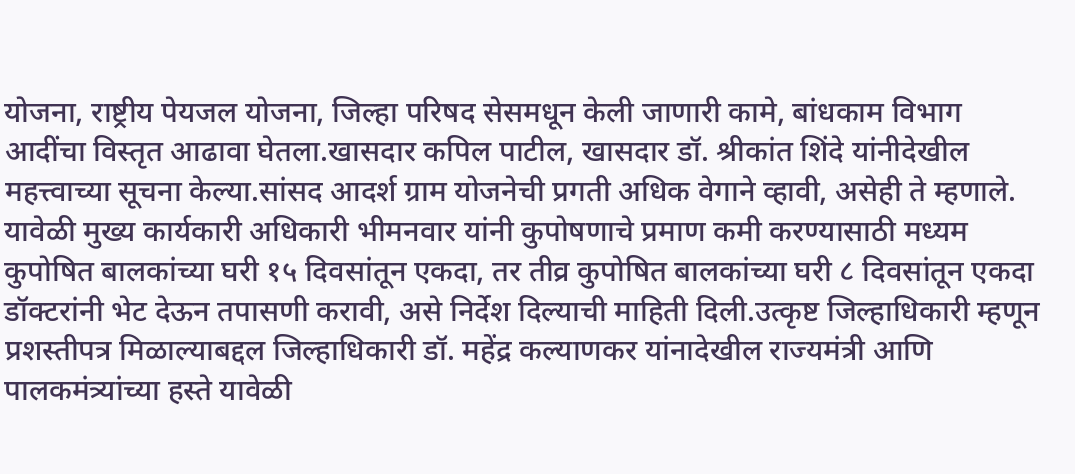योजना, राष्ट्रीय पेयजल योजना, जिल्हा परिषद सेसमधून केली जाणारी कामे, बांधकाम विभाग आदींचा विस्तृत आढावा घेतला.खासदार कपिल पाटील, खासदार डॉ. श्रीकांत शिंदे यांनीदेखील महत्त्वाच्या सूचना केल्या.सांसद आदर्श ग्राम योजनेची प्रगती अधिक वेगाने व्हावी, असेही ते म्हणाले. यावेळी मुख्य कार्यकारी अधिकारी भीमनवार यांनी कुपोषणाचे प्रमाण कमी करण्यासाठी मध्यम कुपोषित बालकांच्या घरी १५ दिवसांतून एकदा, तर तीव्र कुपोषित बालकांच्या घरी ८ दिवसांतून एकदा डॉक्टरांनी भेट देऊन तपासणी करावी, असे निर्देश दिल्याची माहिती दिली.उत्कृष्ट जिल्हाधिकारी म्हणून प्रशस्तीपत्र मिळाल्याबद्दल जिल्हाधिकारी डॉ. महेंद्र कल्याणकर यांनादेखील राज्यमंत्री आणि पालकमंत्र्यांच्या हस्ते यावेळी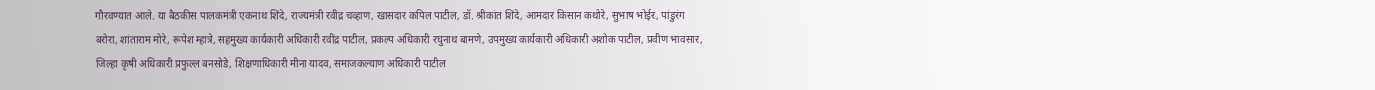गौरवण्यात आले. या बैठकीस पालकमंत्री एकनाथ शिंदे, राज्यमंत्री रवींद्र चव्हाण, खासदार कपिल पाटील, डॉ. श्रीकांत शिंदे, आमदार किसान कथोरे, सुभाष भोईर, पांडुरंग बरोरा, शांताराम मोरे, रूपेश म्हात्रे, सहमुख्य कार्यकारी अधिकारी रवींद्र पाटील, प्रकल्प अधिकारी रघुनाथ बामणे, उपमुख्य कार्यकारी अधिकारी अशोक पाटील, प्रवीण भावसार, जिल्हा कृषी अधिकारी प्रफुल्ल बनसोडे, शिक्षणाधिकारी मीना यादव, समाजकल्याण अधिकारी पाटील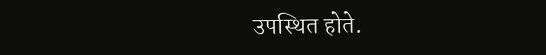उपस्थित होते.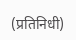(प्रतिनिधी)